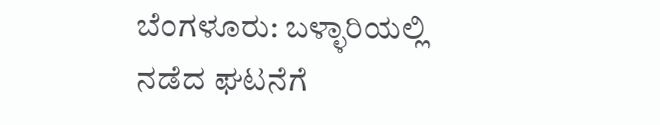ಬೆಂಗಳೂರು: ಬಳ್ಳಾರಿಯಲ್ಲಿ ನಡೆದ ಘಟನೆಗೆ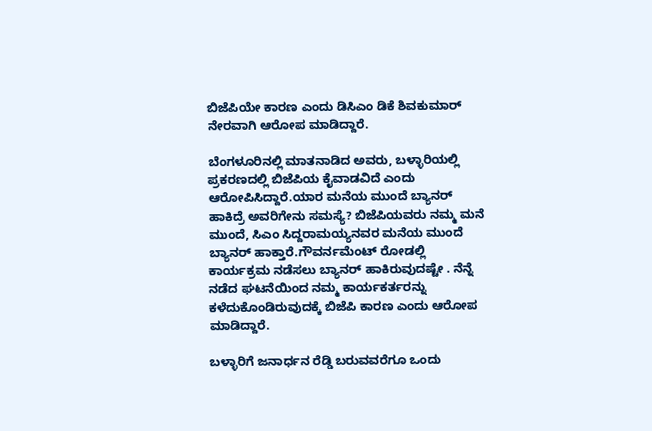ಬಿಜೆಪಿಯೇ ಕಾರಣ ಎಂದು ಡಿಸಿಎಂ ಡಿಕೆ ಶಿವಕುಮಾರ್‌ ನೇರವಾಗಿ ಆರೋಪ ಮಾಡಿದ್ದಾರೆ.

ಬೆಂಗಳೂರಿನಲ್ಲಿ ಮಾತನಾಡಿದ ಅವರು, ಬಳ್ಳಾರಿಯಲ್ಲಿ ಪ್ರಕರಣದಲ್ಲಿ ಬಿಜೆಪಿಯ ಕೈವಾಡವಿದೆ ಎಂದು ಆರೋಪಿಸಿದ್ದಾರೆ.ಯಾರ ಮನೆಯ ಮುಂದೆ ಬ್ಯಾನರ್‌ ಹಾಕಿದ್ರೆ ಅವರಿಗೇನು ಸಮಸ್ಯೆ? ಬಿಜೆಪಿಯವರು ನಮ್ಮ ಮನೆ ಮುಂದೆ, ಸಿಎಂ ಸಿದ್ದರಾಮಯ್ಯನವರ ಮನೆಯ ಮುಂದೆ ಬ್ಯಾನರ್‌ ಹಾಕ್ತಾರೆ.ಗೌವರ್ನಮೆಂಟ್‌ ರೋಡಲ್ಲಿ ಕಾರ್ಯಕ್ರಮ ನಡೆಸಲು ಬ್ಯಾನರ್‌ ಹಾಕಿರುವುದಷ್ಟೇ . ನೆನ್ನೆ ನಡೆದ ಘಟನೆಯಿಂದ ನಮ್ಮ ಕಾರ್ಯಕರ್ತರನ್ನು ಕಳೆದುಕೊಂಡಿರುವುದಕ್ಕೆ ಬಿಜೆಪಿ ಕಾರಣ ಎಂದು ಆರೋಪ ಮಾಡಿದ್ದಾರೆ.

ಬಳ್ಳಾರಿಗೆ ಜನಾರ್ಧನ ರೆಡ್ಡಿ ಬರುವವರೆಗೂ ಒಂದು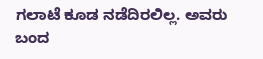ಗಲಾಟೆ ಕೂಡ ನಡೆದಿರಲಿಲ್ಲ. ಅವರು ಬಂದ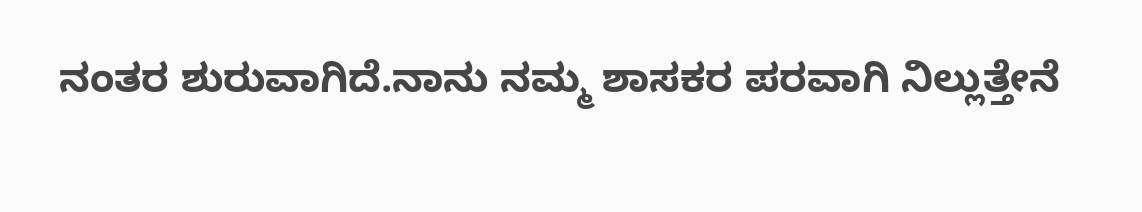ನಂತರ ಶುರುವಾಗಿದೆ.ನಾನು ನಮ್ಮ ಶಾಸಕರ ಪರವಾಗಿ ನಿಲ್ಲುತ್ತೇನೆ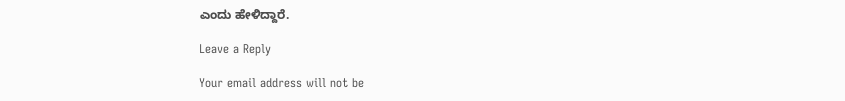ಎಂದು ಹೇಳಿದ್ದಾರೆ.

Leave a Reply

Your email address will not be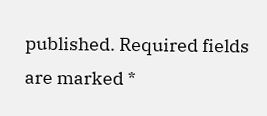published. Required fields are marked *